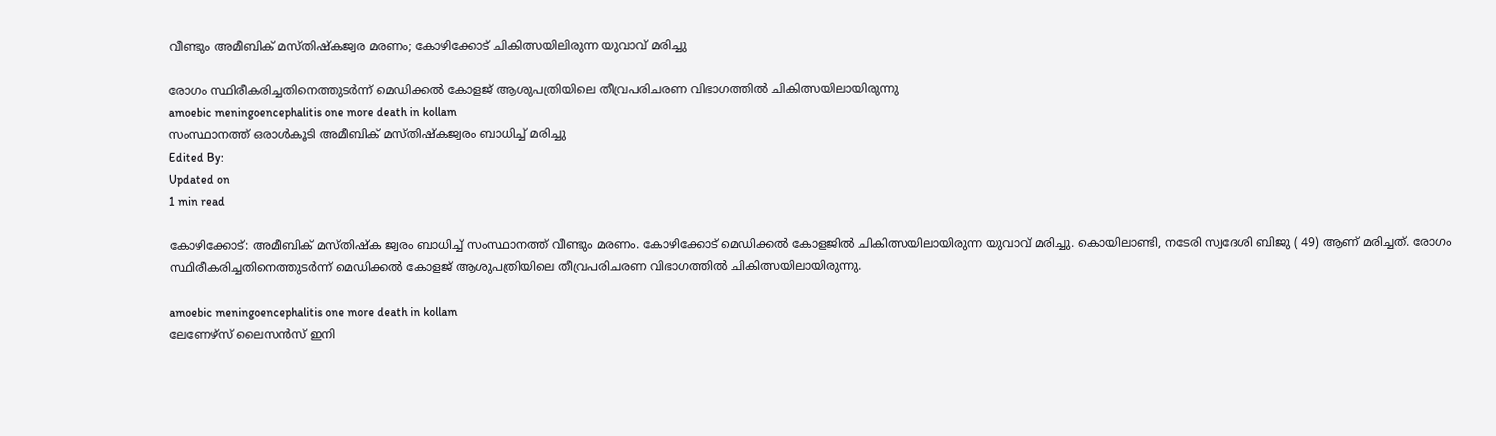വീണ്ടും അമീബിക് മസ്തിഷ്‌കജ്വര മരണം; കോഴിക്കോട് ചികിത്സയിലിരുന്ന യുവാവ് മരിച്ചു

രോഗം സ്ഥിരീകരിച്ചതിനെത്തുടര്‍ന്ന് മെഡിക്കല്‍ കോളജ് ആശുപത്രിയിലെ തീവ്രപരിചരണ വിഭാഗത്തില്‍ ചികിത്സയിലായിരുന്നു
amoebic meningoencephalitis one more death in kollam
സംസ്ഥാനത്ത് ഒരാള്‍കൂടി അമീബിക് മസ്തിഷ്‌കജ്വരം ബാധിച്ച് മരിച്ചു
Edited By:
Updated on
1 min read

കോഴിക്കോട്: അമീബിക് മസ്തിഷ്‌ക ജ്വരം ബാധിച്ച് സംസ്ഥാനത്ത് വീണ്ടും മരണം. കോഴിക്കോട് മെഡിക്കല്‍ കോളജില്‍ ചികിത്സയിലായിരുന്ന യുവാവ് മരിച്ചു. കൊയിലാണ്ടി, നടേരി സ്വദേശി ബിജു ( 49) ആണ് മരിച്ചത്. രോഗം സ്ഥിരീകരിച്ചതിനെത്തുടര്‍ന്ന് മെഡിക്കല്‍ കോളജ് ആശുപത്രിയിലെ തീവ്രപരിചരണ വിഭാഗത്തില്‍ ചികിത്സയിലായിരുന്നു.

amoebic meningoencephalitis one more death in kollam
ലേണേഴ്‌സ് ലൈസന്‍സ് ഇനി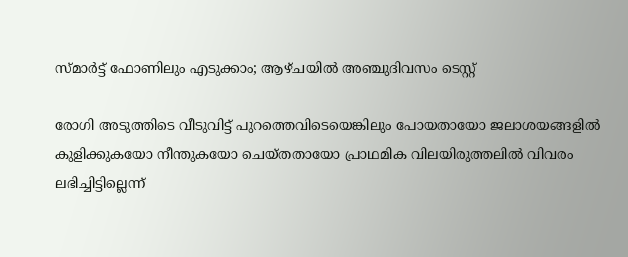സ്മാര്‍ട്ട് ഫോണിലും എടുക്കാം; ആഴ്ചയില്‍ അഞ്ചുദിവസം ടെസ്റ്റ്

രോഗി അടുത്തിടെ വീടുവിട്ട് പുറത്തെവിടെയെങ്കിലും പോയതായോ ജലാശയങ്ങളിൽ കുളിക്കുകയോ നീന്തുകയോ ചെയ്‌തതായോ പ്രാഥമിക വിലയിരുത്തലിൽ വിവരം ലഭിച്ചിട്ടില്ലെന്ന്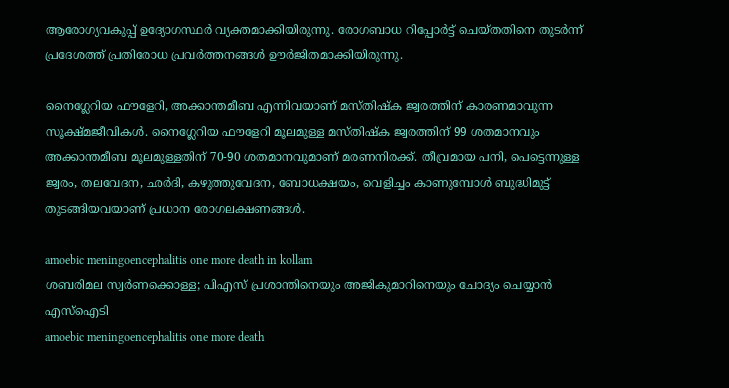ആരോഗ്യവകുപ്പ് ഉദ്യോഗസ്ഥർ വ്യക്തമാക്കിയിരുന്നു. രോഗബാധ റിപ്പോർട്ട് ചെയ്‌തതിനെ തുടർന്ന് പ്രദേശത്ത് പ്രതിരോധ പ്രവർത്തനങ്ങൾ ഊർജിതമാക്കിയിരുന്നു.

നൈഗ്ലേറിയ ഫൗളേറി, അക്കാന്തമീബ എന്നിവയാണ് മസ്തിഷ്‌ക ജ്വരത്തിന് കാരണമാവുന്ന സൂക്ഷ്മജീവികൾ. നൈഗ്ലേറിയ ഫൗളേറി മൂലമുള്ള മസ്തിഷ്‌ക ജ്വരത്തിന് 99 ശതമാനവും അക്കാന്തമീബ മൂലമുള്ളതിന് 70-90 ശതമാനവുമാണ് മരണനിരക്ക്. തീവ്രമായ പനി, പെട്ടെന്നുള്ള ജ്വരം, തലവേദന, ഛർദി, കഴുത്തുവേദന, ബോധക്ഷയം, വെളിച്ചം കാണുമ്പോൾ ബുദ്ധിമുട്ട് തുടങ്ങിയവയാണ് പ്രധാന രോഗലക്ഷണങ്ങൾ.

amoebic meningoencephalitis one more death in kollam
ശബരിമല സ്വര്‍ണക്കൊള്ള; പിഎസ് പ്രശാന്തിനെയും അജികുമാറിനെയും ചോദ്യം ചെയ്യാന്‍ എസ്‌ഐടി
amoebic meningoencephalitis one more death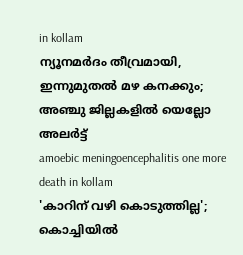in kollam
ന്യൂനമര്‍ദം തീവ്രമായി, ഇന്നുമുതല്‍ മഴ കനക്കും; അഞ്ചു ജില്ലകളില്‍ യെല്ലോ അലര്‍ട്ട്
amoebic meningoencephalitis one more death in kollam
'കാറിന് വഴി കൊടുത്തില്ല'; കൊച്ചിയില്‍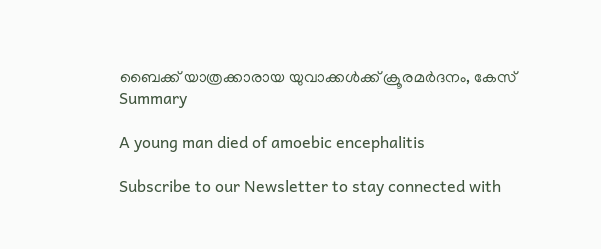ബൈക്ക് യാത്രക്കാരായ യുവാക്കള്‍ക്ക് ക്രൂരമര്‍ദനം, കേസ്
Summary

A young man died of amoebic encephalitis

Subscribe to our Newsletter to stay connected with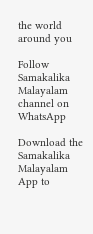the world around you

Follow Samakalika Malayalam channel on WhatsApp

Download the Samakalika Malayalam App to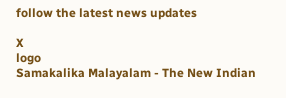follow the latest news updates

X
logo
Samakalika Malayalam - The New Indian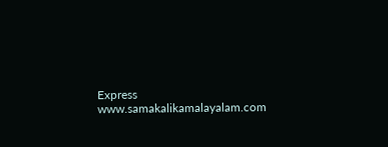Express
www.samakalikamalayalam.com